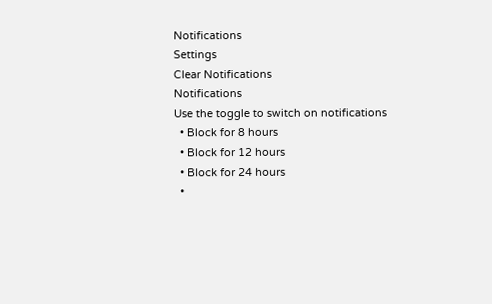Notifications
Settings
Clear Notifications
Notifications
Use the toggle to switch on notifications
  • Block for 8 hours
  • Block for 12 hours
  • Block for 24 hours
  •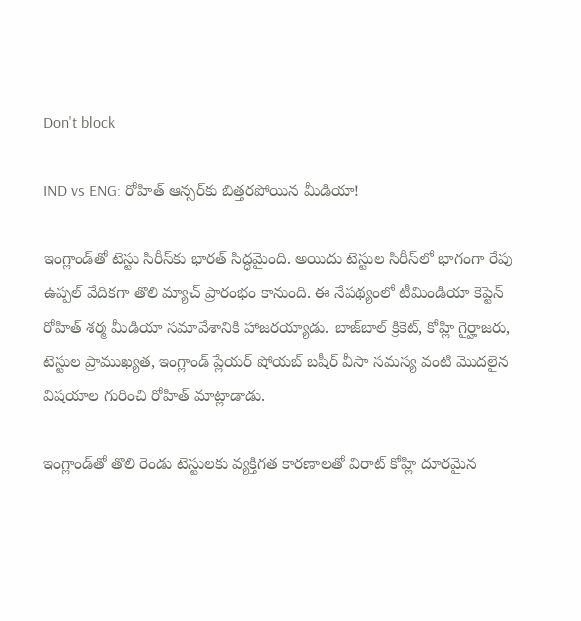Don't block

IND vs ENG: రోహిత్ ఆన్సర్‌కు బిత్తరపోయిన మీడియా!

ఇంగ్లాండ్‌తో టెస్టు సిరీస్‌కు భారత్ సిద్ధమైంది. అయిదు టెస్టుల సిరీస్‌లో భాగంగా రేపు ఉప్పల్ వేదికగా తొలి మ్యాచ్ ప్రారంభం కానుంది. ఈ నేపథ్యంలో టీమిండియా కెప్టెన్ రోహిత్ శర్మ మీడియా సమావేశానికి హాజరయ్యాడు. బాజ్‌బాల్ క్రికెట్, కోహ్లి గైర్హాజరు, టెస్టుల ప్రాముఖ్యత, ఇంగ్లాండ్ ప్లేయర్ షోయబ్ బషీర్ వీసా సమస్య వంటి మొదలైన విషయాల గురించి రోహిత్ మాట్లాడాడు.

ఇంగ్లాండ్‌తో తొలి రెండు టెస్టులకు వ్యక్తిగత కారణాలతో విరాట్ కోహ్లి దూరమైన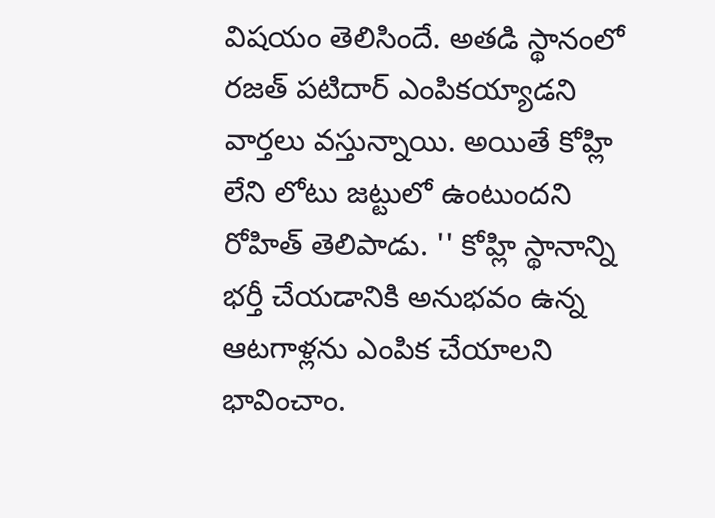విషయం తెలిసిందే. అతడి స్థానంలో రజత్ పటిదార్ ఎంపికయ్యాడని వార్తలు వస్తున్నాయి. అయితే కోహ్లి లేని లోటు జట్టులో ఉంటుందని రోహిత్ తెలిపాడు. '' కోహ్లి స్థానాన్ని భర్తీ చేయడానికి అనుభవం ఉన్న ఆటగాళ్లను ఎంపిక చేయాలని భావించాం.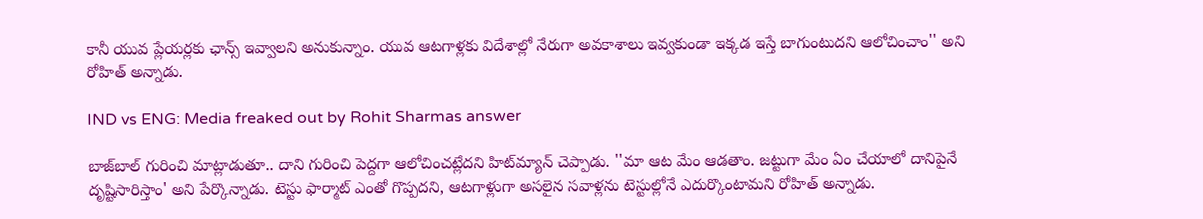కానీ యువ ప్లేయర్లకు ఛాన్స్ ఇవ్వాలని అనుకున్నాం. యువ ఆటగాళ్లకు విదేశాల్లో నేరుగా అవకాశాలు ఇవ్వకుండా ఇక్కడ ఇస్తే బాగుంటుదని ఆలోచించాం'' అని రోహిత్ అన్నాడు.

IND vs ENG: Media freaked out by Rohit Sharmas answer

బాజ్‌బాల్ గురించి మాట్లాడుతూ.. దాని గురించి పెద్దగా ఆలోచించట్లేదని హిట్‌మ్యాన్ చెప్పాడు. ''మా ఆట మేం ఆడతాం. జట్టుగా మేం ఏం చేయాలో దానిపైనే దృష్టిసారిస్తాం' అని పేర్కొన్నాడు. టెస్టు ఫార్మాట్ ఎంతో గొప్పదని, ఆటగాళ్లుగా అసలైన సవాళ్లను టెస్టుల్లోనే ఎదుర్కొంటామని రోహిత్ అన్నాడు.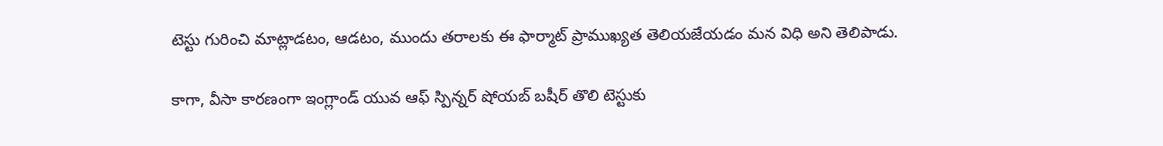టెస్టు గురించి మాట్లాడటం, ఆడటం, ముందు తరాలకు ఈ ఫార్మాట్ ప్రాముఖ్యత తెలియజేయడం మన విధి అని తెలిపాడు.

కాగా, వీసా కారణంగా ఇంగ్లాండ్ యువ ఆఫ్ స్పిన్నర్ షోయబ్ బషీర్ తొలి టెస్టుకు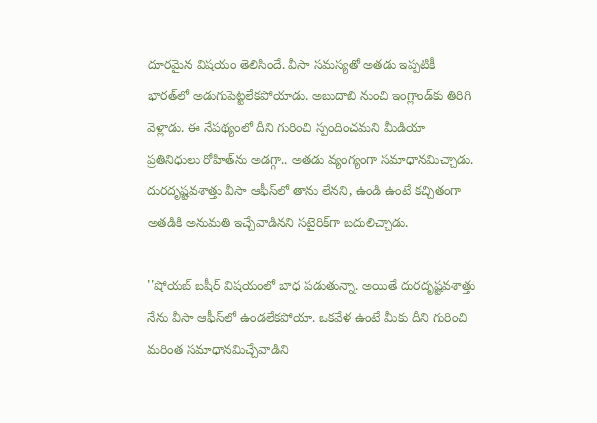దూరమైన విషయం తెలిసిందే. వీసా సమస్యతో అతడు ఇప్పటికీ భారత్‌లో అడుగుపెట్టలేకపోయాడు. అబుదాబి నుంచి ఇంగ్లాండ్‌కు తిరిగి వెళ్లాడు. ఈ నేపథ్యంలో దీని గురించి స్పందించమని మీడియా ప్రతినిధులు రోహిత్‌ను అడగ్గా.. అతడు వ్యంగ్యంగా సమాధానమిచ్చాడు. దురదృష్టవశాత్తు వీసా ఆఫీస్‌లో తాను లేనని, ఉండి ఉంటే కచ్చితంగా అతడికి అనుమతి ఇచ్చేవాడినని సటైరిక్‌గా బదులిచ్చాడు.

''షోయబ్ బషీర్ విషయంలో బాధ పడుతున్నా. అయితే దురదృష్టవశాత్తు నేను వీసా ఆఫీస్‌లో ఉండలేకపోయా. ఒకవేళ ఉంటే మీకు దీని గురించి మరింత సమాధానమిచ్చేవాడిని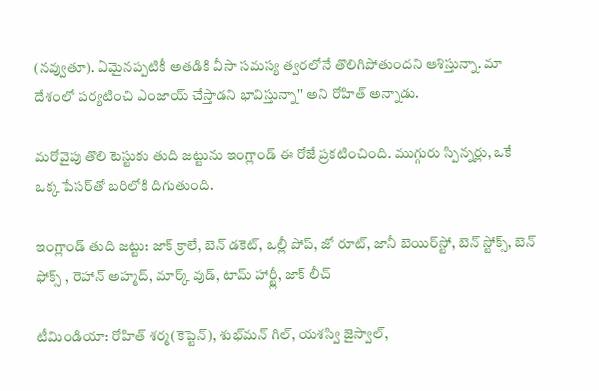(నవ్వుతూ). ఏమైనప్పటికీ అతడికి వీసా సమస్య త్వరలోనే తొలిగిపోతుందని ఆశిస్తున్నా. మా దేశంలో పర్యటించి ఎంజాయ్ చేస్తాడని భావిస్తున్నా'' అని రోహిత్ అన్నాడు.

మరోవైపు తొలి టెస్టుకు తుది జట్టును ఇంగ్లాండ్ ఈ రోజే ప్రకటించింది. ముగ్గురు స్పిన్నర్లు, ఒకే ఒక్క పేసర్‌తో బరిలోకి దిగుతుంది.

ఇంగ్లాండ్ తుది జట్టు: జాక్ క్రాలే, బెన్ డకెట్, ఒల్లీ పోప్, జో రూట్, జానీ బెయిర్‌స్టో, బెన్ స్టోక్స్, బెన్ ఫోక్స్ , రెహాన్ అహ్మద్, మార్క్ వుడ్, టామ్ హార్ట్లీ, జాక్ లీచ్

టీమిండియా: రోహిత్ శర్మ(కెప్టెన్), శుభ్‌మన్ గిల్, యశస్వి జైస్వాల్,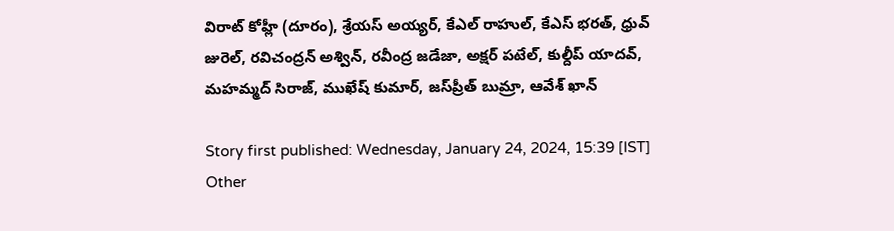విరాట్ కోహ్లీ (దూరం), శ్రేయస్ అయ్యర్, కేఎల్ రాహుల్, కేఎస్ భరత్, ధ్రువ్ జురెల్, రవిచంద్రన్ అశ్విన్, రవీంద్ర జడేజా, అక్షర్ పటేల్, కుల్దీప్ యాదవ్, మహమ్మద్ సిరాజ్, ముఖేష్ కుమార్, జస్‌ప్రీత్ బుమ్రా, ఆవేశ్ ఖాన్

Story first published: Wednesday, January 24, 2024, 15:39 [IST]
Other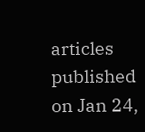articles published on Jan 24,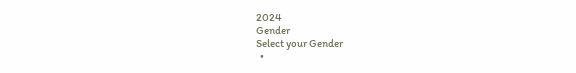2024
Gender
Select your Gender
  •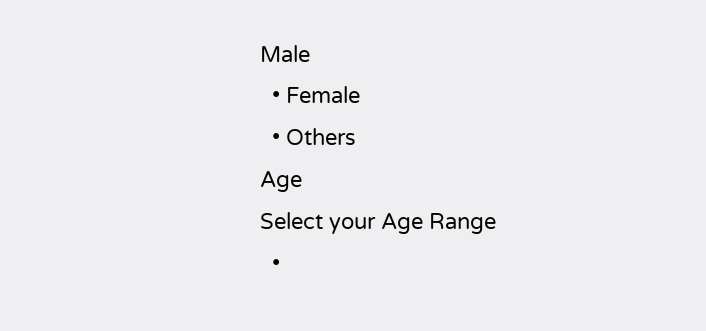Male
  • Female
  • Others
Age
Select your Age Range
  •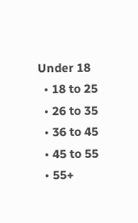Under 18
  • 18 to 25
  • 26 to 35
  • 36 to 45
  • 45 to 55
  • 55+